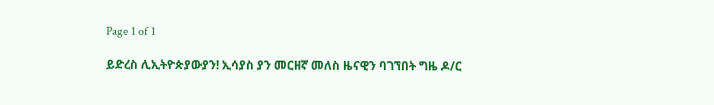Page 1 of 1

ይድረስ ሊኢትዮጵያውያን! ኢሳያስ ያን መርዘኛ መለስ ዜናዊን ባገኘበት ግዜ ዶ/ር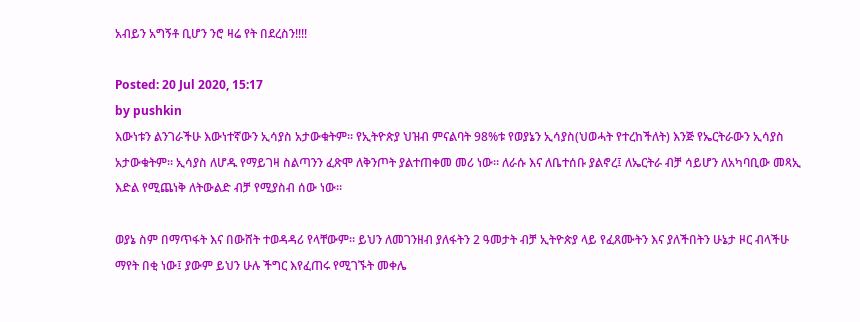አብይን አግኝቶ ቢሆን ንሮ ዛሬ የት በደረስን!!!!

Posted: 20 Jul 2020, 15:17
by pushkin
እውነቱን ልንገራችሁ እውነተኛውን ኢሳያስ አታውቁትም። የኢትዮጵያ ህዝብ ምናልባት 98%ቱ የወያኔን ኢሳያስ(ህወሓት የተረከችለት) እንጅ የኤርትራውን ኢሳያስ አታውቁትም። ኢሳያስ ለሆዱ የማይገዛ ስልጣንን ፈጽሞ ለቅንጦት ያልተጠቀመ መሪ ነው። ለራሱ እና ለቤተሰቡ ያልኖረ፤ ለኤርትራ ብቻ ሳይሆን ለአካባቢው መጻኢ እድል የሚጨነቅ ለትውልድ ብቻ የሚያስብ ሰው ነው።

ወያኔ ስም በማጥፋት እና በውሸት ተወዳዳሪ የላቸውም። ይህን ለመገንዘብ ያለፋትን 2 ዓመታት ብቻ ኢትዮጵያ ላይ የፈጸሙትን እና ያለችበትን ሁኔታ ዞር ብላችሁ ማየት በቂ ነው፤ ያውም ይህን ሁሉ ችግር እየፈጠሩ የሚገኙት መቀሌ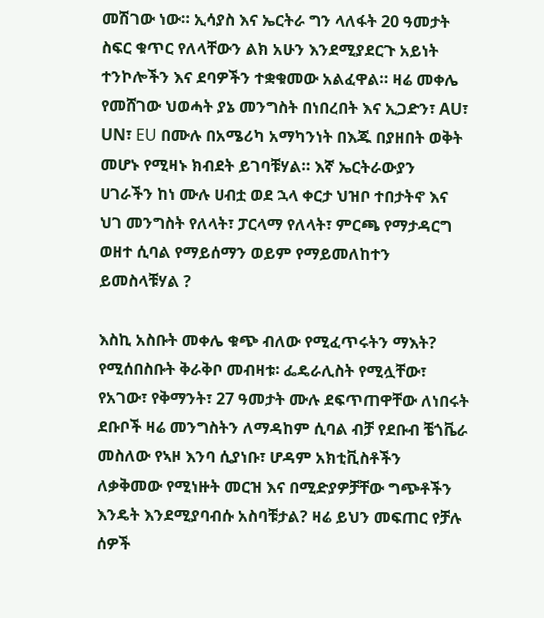መሽገው ነው። ኢሳያስ እና ኤርትራ ግን ላለፋት 20 ዓመታት ስፍር ቁጥር የለላቸውን ልክ አሁን እንደሚያደርጉ አይነት ተንኮሎችን እና ደባዎችን ተቋቁመው አልፈዋል። ዛሬ መቀሌ የመሸገው ህወሓት ያኔ መንግስት በነበረበት እና ኢጋድን፣ AU፣ UN፣ EU በሙሉ በአሜሪካ አማካንነት በእጁ በያዘበት ወቅት መሆኑ የሚዛኑ ክብደት ይገባቹሃል። እኛ ኤርትራውያን ሀገራችን ከነ ሙሉ ሀብቷ ወደ ኋላ ቀርታ ህዝቦ ተበታትኖ እና ህገ መንግስት የለላት፣ ፓርላማ የለላት፣ ምርጫ የማታዳርግ ወዘተ ሲባል የማይሰማን ወይም የማይመለከተን ይመስላቹሃል ?

እስኪ አስቡት መቀሌ ቁጭ ብለው የሚፈጥሩትን ማእት? የሚሰበስቡት ቅራቅቦ መብዛቱ፡ ፌዴራሊስት የሚሏቸው፣ የአገው፣ የቅማንት፣ 27 ዓመታት ሙሉ ደፍጥጠዋቸው ለነበሩት ደቡቦች ዛሬ መንግስትን ለማዳከም ሲባል ብቻ የደቡብ ቼጎቬራ መስለው የኣዞ እንባ ሲያነቡ፣ ሆዳም አክቲቪስቶችን ለቃቅመው የሚነዙት መርዝ እና በሚድያዎቻቸው ግጭቶችን እንዴት እንደሚያባብሱ አስባቹታል? ዛሬ ይህን መፍጠር የቻሉ ሰዎች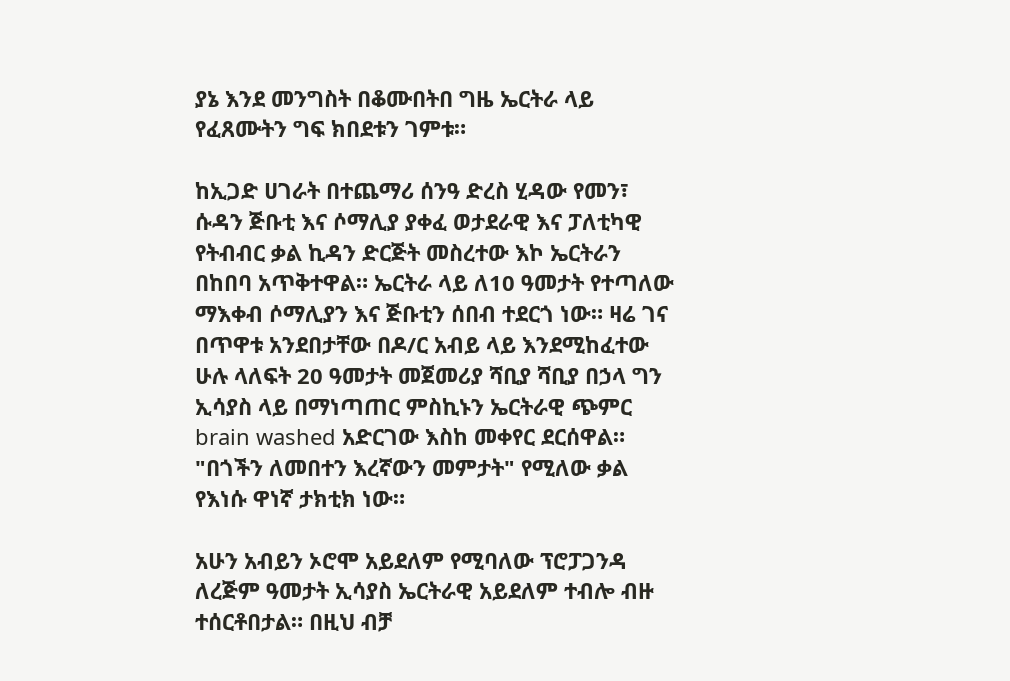ያኔ እንደ መንግስት በቆሙበትበ ግዜ ኤርትራ ላይ የፈጸሙትን ግፍ ክበደቱን ገምቱ።

ከኢጋድ ሀገራት በተጨማሪ ሰንዓ ድረስ ሂዳው የመን፣ ሱዳን ጅቡቲ እና ሶማሊያ ያቀፈ ወታደራዊ እና ፓለቲካዊ የትብብር ቃል ኪዳን ድርጅት መስረተው እኮ ኤርትራን በከበባ አጥቅተዋል። ኤርትራ ላይ ለ10 ዓመታት የተጣለው ማእቀብ ሶማሊያን እና ጅቡቲን ሰበብ ተደርጎ ነው። ዛሬ ገና በጥዋቱ አንደበታቸው በዶ/ር አብይ ላይ እንደሚከፈተው ሁሉ ላለፍት 20 ዓመታት መጀመሪያ ሻቢያ ሻቢያ በኃላ ግን ኢሳያስ ላይ በማነጣጠር ምስኪኑን ኤርትራዊ ጭምር brain washed አድርገው እስከ መቀየር ደርሰዋል። "በጎችን ለመበተን እረኛውን መምታት" የሚለው ቃል የእነሱ ዋነኛ ታክቲክ ነው።

አሁን አብይን ኦሮሞ አይደለም የሚባለው ፕሮፓጋንዳ ለረጅም ዓመታት ኢሳያስ ኤርትራዊ አይደለም ተብሎ ብዙ ተሰርቶበታል። በዚህ ብቻ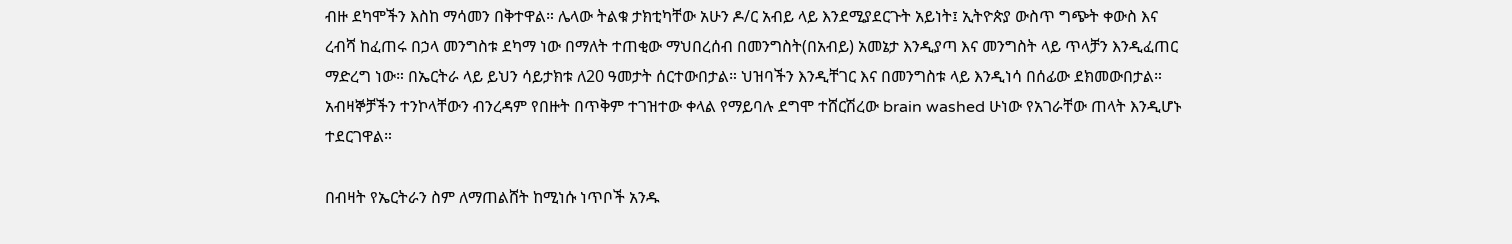ብዙ ደካሞችን እስከ ማሳመን በቅተዋል። ሌላው ትልቁ ታክቲካቸው አሁን ዶ/ር አብይ ላይ እንደሚያደርጉት አይነት፤ ኢትዮጵያ ውስጥ ግጭት ቀውስ እና ረብሻ ከፈጠሩ በኃላ መንግስቱ ደካማ ነው በማለት ተጠቂው ማህበረሰብ በመንግስት(በአብይ) አመኔታ እንዲያጣ እና መንግስት ላይ ጥላቻን እንዲፈጠር ማድረግ ነው። በኤርትራ ላይ ይህን ሳይታክቱ ለ20 ዓመታት ሰርተውበታል። ህዝባችን እንዲቸገር እና በመንግስቱ ላይ እንዲነሳ በሰፊው ደክመውበታል። አብዛኞቻችን ተንኮላቸውን ብንረዳም የበዙት በጥቅም ተገዝተው ቀላል የማይባሉ ደግሞ ተሸርሽረው brain washed ሁነው የአገራቸው ጠላት እንዲሆኑ ተደርገዋል።

በብዛት የኤርትራን ስም ለማጠልሸት ከሚነሱ ነጥቦች አንዱ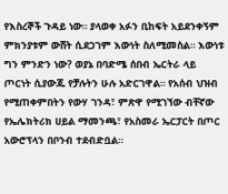የእስረኞች ጉዳይ ነው። ያላወቀ አፉን ቢከፍት አይደንቀኝም ምክንያቱም ውሸት ሲደጋገም እውነት ስለሚመስል። እውነቱ ግን ምንድን ነው? ወያኔ በባድሜ ሰበብ ኤርትራ ላይ ጦርነት ሲያውጁ የቻሉትን ሁሉ አድርገዋል። የአሰብ ህዝብ የሚጠቀምበትን የውሃ ገንዳ፣ ምጽዋ የሚገኘው ብቸኛው የኤሌክትሪክ ሀይል ማመንጫ፣ የአስመራ ኤርፓርት በጦር አውሮፕላን በቦንብ ተደብድቧል።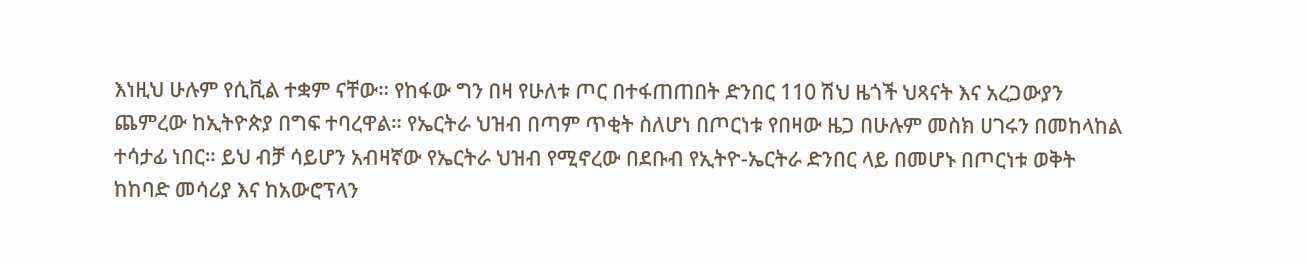እነዚህ ሁሉም የሲቪል ተቋም ናቸው። የከፋው ግን በዛ የሁለቱ ጦር በተፋጠጠበት ድንበር 110 ሽህ ዜጎች ህጻናት እና አረጋውያን ጨምረው ከኢትዮጵያ በግፍ ተባረዋል። የኤርትራ ህዝብ በጣም ጥቂት ስለሆነ በጦርነቱ የበዛው ዜጋ በሁሉም መስክ ሀገሩን በመከላከል ተሳታፊ ነበር። ይህ ብቻ ሳይሆን አብዛኛው የኤርትራ ህዝብ የሚኖረው በደቡብ የኢትዮ-ኤርትራ ድንበር ላይ በመሆኑ በጦርነቱ ወቅት ከከባድ መሳሪያ እና ከአውሮፕላን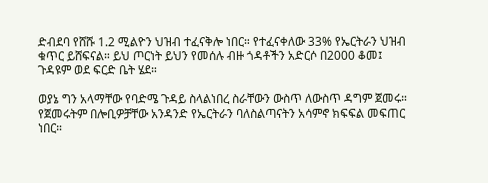ድብደባ የሸሹ 1.2 ሚልዮን ህዝብ ተፈናቅሎ ነበር። የተፈናቀለው 33% የኤርትራን ህዝብ ቁጥር ይሸፍናል። ይህ ጦርነት ይህን የመሰሉ ብዙ ጎዳቶችን አድርሶ በ2000 ቆመ፤ ጉዳዩም ወደ ፍርድ ቤት ሄደ።

ወያኔ ግን አላማቸው የባድሜ ጉዳይ ስላልነበረ ስራቸውን ውስጥ ለውስጥ ዳግም ጀመሩ። የጀመሩትም በሎቢዎቻቸው አንዳንድ የኤርትራን ባለስልጣናትን አሳምኖ ክፍፍል መፍጠር ነበር።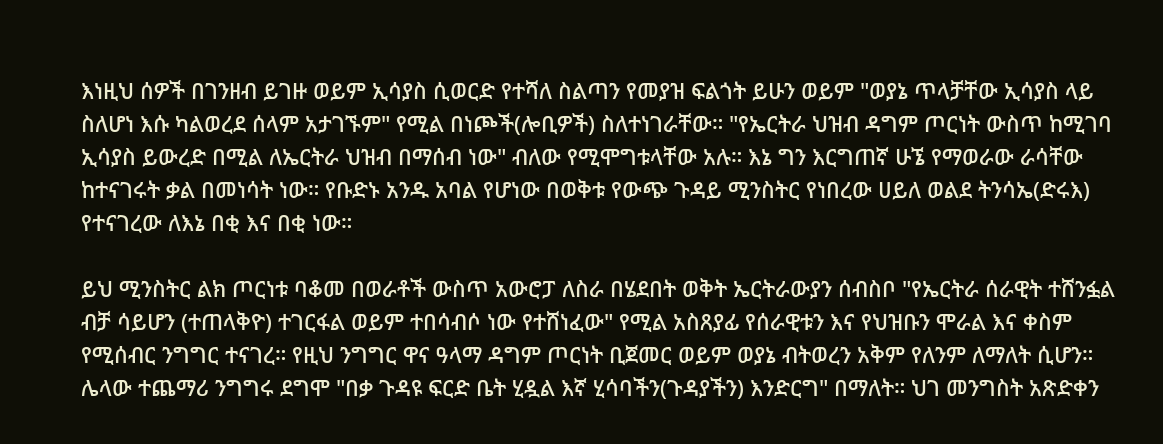እነዚህ ሰዎች በገንዘብ ይገዙ ወይም ኢሳያስ ሲወርድ የተሻለ ስልጣን የመያዝ ፍልጎት ይሁን ወይም "ወያኔ ጥላቻቸው ኢሳያስ ላይ ስለሆነ እሱ ካልወረደ ሰላም አታገኙም" የሚል በነጮች(ሎቢዎች) ስለተነገራቸው። "የኤርትራ ህዝብ ዳግም ጦርነት ውስጥ ከሚገባ ኢሳያስ ይውረድ በሚል ለኤርትራ ህዝብ በማሰብ ነው" ብለው የሚሞግቱላቸው አሉ። እኔ ግን እርግጠኛ ሁኜ የማወራው ራሳቸው ከተናገሩት ቃል በመነሳት ነው። የቡድኑ አንዱ አባል የሆነው በወቅቱ የውጭ ጉዳይ ሚንስትር የነበረው ሀይለ ወልደ ትንሳኤ(ድሩእ) የተናገረው ለእኔ በቂ እና በቂ ነው።

ይህ ሚንስትር ልክ ጦርነቱ ባቆመ በወራቶች ውስጥ አውሮፓ ለስራ በሄደበት ወቅት ኤርትራውያን ሰብስቦ "የኤርትራ ሰራዊት ተሸንፏል ብቻ ሳይሆን (ተጠላቅዮ) ተገርፋል ወይም ተበሳብሶ ነው የተሸነፈው" የሚል አስጸያፊ የሰራዊቱን እና የህዝቡን ሞራል እና ቀስም የሚሰብር ንግግር ተናገረ። የዚህ ንግግር ዋና ዓላማ ዳግም ጦርነት ቢጀመር ወይም ወያኔ ብትወረን አቅም የለንም ለማለት ሲሆን። ሌላው ተጨማሪ ንግግሩ ደግሞ "በቃ ጉዳዩ ፍርድ ቤት ሂዷል እኛ ሂሳባችን(ጉዳያችን) እንድርግ" በማለት። ህገ መንግስት አጽድቀን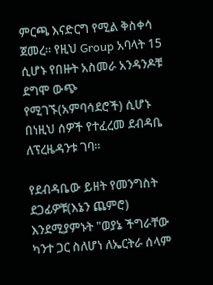ምርጫ እናድርግ የሚል ቅስቀሳ ጀመረ። የዚህ Group አባላት 15 ሲሆኑ የበዙት አስመራ አንዳንዶቹ ደግሞ ውጭ የሚገኙ(አምባሳደሮች) ሲሆኑ በነዚህ ሰዎች የተፈረመ ደብዳቤ ለፕረዜዳንቱ ገባ።

የደብዳቤው ይዘት የመንግስት ደጋፊዎቹ(እኔን ጨምሮ) እንደሚያምኑት "ወያኔ ችግራቸው ካንተ ጋር ስለሆነ ለኤርትራ ሰላም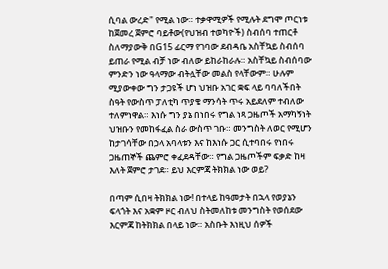ሲባል ውረድ" የሚል ነው። ተቃዋሚዎች የሚሉት ደግሞ ጦርነቱ ከጀመረ ጀምሮ ባይቶው(የህዝብ ተወካዮች) ስብሰባ ተጠርቶ ስለማያውቅ በG15 ፊርማ የገባው ደብዳቤ አስቸኳይ ስብሰባ ይጠራ የሚል ብቻ ነው ብለው ይከራከራሉ። አስቸኳይ ስብሰባው ምንድን ነው ዓላማው ብትሏቸው መልስ የላቸውም። ሁሉም ሚያውቀው ግን ታጋዩች ሆነ ህዝቡ አገር ቋፍ ላይ ባባለችበት ስዓት የውስጥ ፓለቲካ ጥያቄ ማንሳት ጥሩ አይደለም ተብለው ተለምነዋል። እነሱ ግን ያኔ በነበሩ የግል ነጻ ጋዜጦች አማካኝነት ህዝቡን የመከፋፈል ስራ ውስጥ ገቡ። መንግስት ለወር የሚሆን ከታገሳቸው በኃላ አባላቱን እና ከእነሱ ጋር ሲተባበሩ የነበሩ ጋዜጠኞች ጨምሮ ቀፈደዳቸው። የግል ጋዜጦችም ፍቃድ ከዛ እለት ጀምሮ ታገደ። ይህ እርምጃ ትክክል ነው ወይ?

በጣም ሲበዛ ትክክል ነው! በተላይ ከዓመታት በኋላ የወያኔን ፍላጎት እና አቋም ዞር ብለህ ስትመለከቱ መንግስት የወሰደው እርምጃ ከትክክል በላይ ነው። አስቡት እነዚህ ሰዎች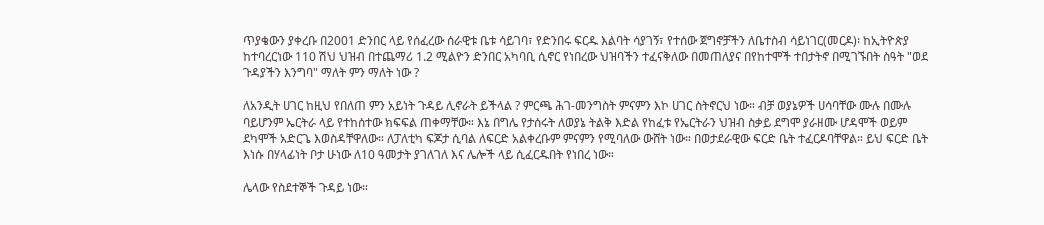ጥያቄውን ያቀረቡ በ2001 ድንበር ላይ የሰፈረው ሰራዊቱ ቤቱ ሳይገባ፣ የድንበሩ ፍርዱ እልባት ሳያገኝ፣ የተሰው ጀግኖቻችን ለቤተስብ ሳይነገር(መርዶ)፡ ከኢትዮጵያ ከተባረርነው 110 ሽህ ህዝብ በተጨማሪ 1.2 ሚልዮን ድንበር አካባቢ ሲኖር የነበረው ህዝባችን ተፈናቅለው በመጠለያና በየከተሞች ተበታትኖ በሚገኙበት ስዓት "ወደ ጉዳያችን እንግባ" ማለት ምን ማለት ነው ?

ለአንዲት ሀገር ከዚህ የበለጠ ምን አይነት ጉዳይ ሊኖራት ይችላል ? ምርጫ ሕገ-መንግስት ምናምን እኮ ሀገር ስትኖርህ ነው። ብቻ ወያኔዎች ሀሳባቸው ሙሉ በሙሉ ባይሆንም ኤርትራ ላይ የተከሰተው ክፍፍል ጠቀማቸው። እኔ በግሌ የታሰሩት ለወያኔ ትልቅ እድል የከፈቱ የኤርትራን ህዝብ ስቃይ ደግሞ ያራዘሙ ሆዳሞች ወይም ደካሞች አድርጌ እወስዳቸዋለው። ለፓለቲካ ፍጆታ ሲባል ለፍርድ አልቀረቡም ምናምን የሚባለው ውሸት ነው። በወታደራዊው ፍርድ ቤት ተፈርዶባቸዋል። ይህ ፍርድ ቤት እነሱ በሃላፊነት ቦታ ሁነው ለ10 ዓመታት ያገለገለ እና ሌሎች ላይ ሲፈርዱበት የነበረ ነው።

ሌላው የስደተኞች ጉዳይ ነው።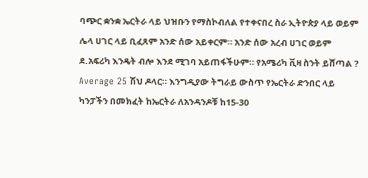ባጭር ቋንቋ ኤርትራ ላይ ህዝቡን የማስኮብለል የተቀናበረ ስራ ኢትዮጵያ ላይ ወይም ሌላ ሀገር ላይ ቢፈጸም አንድ ሰው አይቀርም። አንድ ሰው አረብ ሀገር ወይም ደ.አፍሪካ እንዴት ብሎ እንደ ሚገባ አይጠፋችሁም። የአሜሪካ ቪዛ ስንት ይሸጣል ? Average 25 ሽህ ዶላር። እንግዲያው ትግራይ ውስጥ የኤርትራ ድንበር ላይ ካንፓችን በመክፈት ከኤርትራ ለአንዳንዶቹ ከ15-30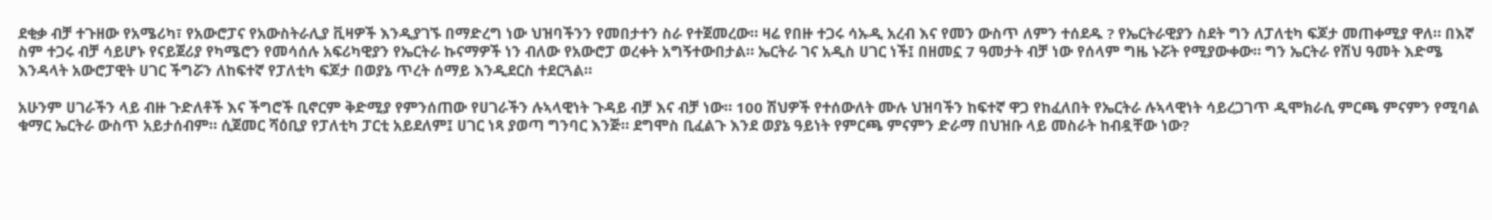ደቂቃ ብቻ ተጉዘው የአሜሪካ፣ የአውሮፓና የአውስትራሊያ ቪዛዎች እንዲያገኙ በማድረግ ነው ህዝባችንን የመበታተን ስራ የተጀመረው። ዛሬ የበዙ ተጋሩ ሳኡዲ አረብ እና የመን ውስጥ ለምን ተሰደዱ ? የኤርትራዊያን ስደት ግን ለፓለቲካ ፍጆታ መጠቀሚያ ዋለ። በእኛ ስም ተጋሩ ብቻ ሳይሆኑ የናይጀሪያ የካሜሮን የመሳሰሉ አፍሪካዊያን የኤርትራ ኩናማዎች ነን ብለው የአውሮፓ ወረቀት አግኝተውበታል። ኤርትራ ገና አዲስ ሀገር ነች፤ በዘመኗ 7 ዓመታት ብቻ ነው የሰላም ግዜ ኑሯት የሚያውቀው። ግን ኤርትራ የሽህ ዓመት እድሜ እንዳላት አውሮፓዊት ሀገር ችግሯን ለከፍተኛ የፓለቲካ ፍጆታ በወያኔ ጥረት ሰማይ እንዲደርስ ተደርጓል።

አሁንም ሀገራችን ላይ ብዙ ጉድለቶች እና ችግሮች ቢኖርም ቅድሚያ የምንሰጠው የሀገራችን ሉኣላዊነት ጉዳይ ብቻ እና ብቻ ነው። 100 ሽህዎች የተሰውለት ሙሉ ህዝባችን ከፍተኛ ዋጋ የከፈለበት የኤርትራ ሉኣላዊነት ሳይረጋገጥ ዲሞክራሲ ምርጫ ምናምን የሚባል ቁማር ኤርትራ ውስጥ አይታሰብም። ሲጀመር ሻዕቢያ የፓለቲካ ፓርቲ አይደለም፤ ሀገር ነጻ ያወጣ ግንባር እንጅ። ደግሞስ ቢፈልጉ እንደ ወያኔ ዓይነት የምርጫ ምናምን ድራማ በህዝቡ ላይ መስራት ከብዷቸው ነው?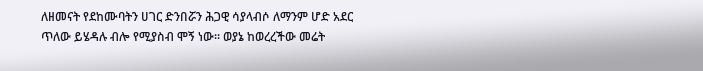ለዘመናት የደከሙባትን ሀገር ድንበሯን ሕጋዊ ሳያላብሶ ለማንም ሆድ አደር ጥለው ይሄዳሉ ብሎ የሚያስብ ሞኝ ነው። ወያኔ ከወረረችው መሬት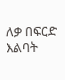ለቃ በፍርድ እልባት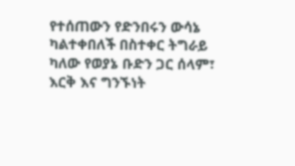የተሰጠውን የድንበሩን ውሳኔ ካልተቀበለች በስተቀር ትግራይ ካለው የወያኔ ቡድን ጋር ሰላም፣ እርቅ እና ግንኙነት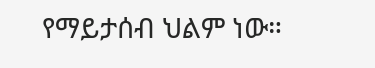የማይታሰብ ህልም ነው።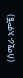(ሰሚራ አምቼ)